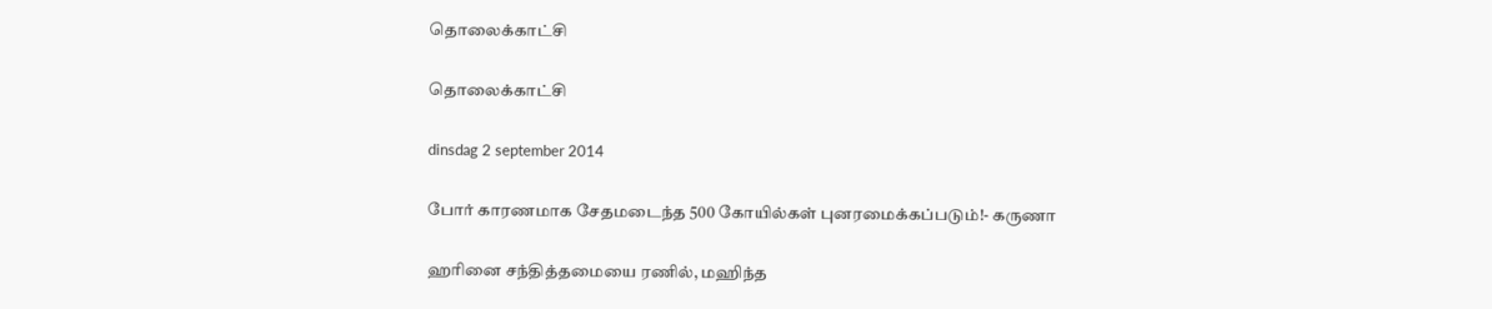தொலைக்காட்சி

தொலைக்காட்சி

dinsdag 2 september 2014

போர் காரணமாக சேதமடைந்த 500 கோயில்கள் புனரமைக்கப்படும்!- கருணா

ஹரினை சந்தித்தமையை ரணில், மஹிந்த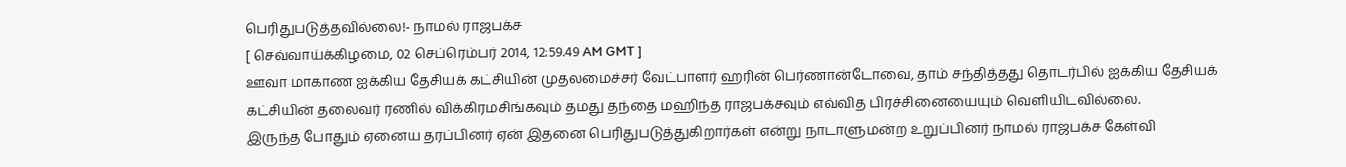பெரிதுபடுத்தவில்லை!- நாமல் ராஜபக்ச
[ செவ்வாய்க்கிழமை, 02 செப்ரெம்பர் 2014, 12:59.49 AM GMT ]
ஊவா மாகாண ஐக்கிய தேசியக் கட்சியின் முதலமைச்சர் வேட்பாளர் ஹரின் பெர்ணான்டோவை, தாம் சந்தித்தது தொடர்பில் ஐக்கிய தேசியக் கட்சியின் தலைவர் ரணில் விக்கிரமசிங்கவும் தமது தந்தை மஹிந்த ராஜபக்சவும் எவ்வித பிரச்சினையையும் வெளியிடவில்லை.
இருந்த போதும் ஏனைய தரப்பினர் ஏன் இதனை பெரிதுபடுத்துகிறார்கள் என்று நாடாளுமன்ற உறுப்பினர் நாமல் ராஜபக்ச கேள்வி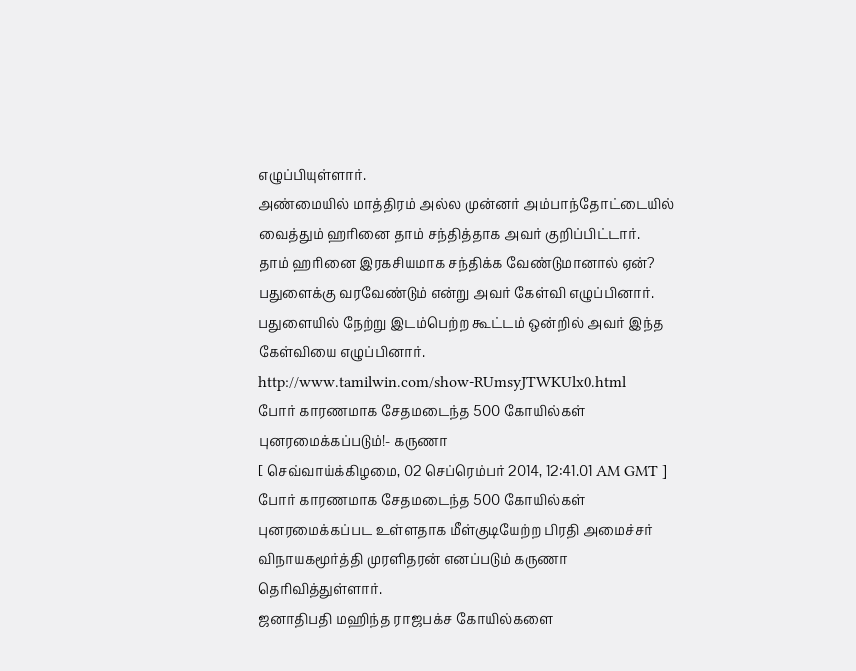எழுப்பியுள்ளார்.
அண்மையில் மாத்திரம் அல்ல முன்னர் அம்பாந்தோட்டையில் வைத்தும் ஹரினை தாம் சந்தித்தாக அவர் குறிப்பிட்டார்.
தாம் ஹரினை இரகசியமாக சந்திக்க வேண்டுமானால் ஏன்? பதுளைக்கு வரவேண்டும் என்று அவர் கேள்வி எழுப்பினார்.
பதுளையில் நேற்று இடம்பெற்ற கூட்டம் ஒன்றில் அவர் இந்த கேள்வியை எழுப்பினார்.
http://www.tamilwin.com/show-RUmsyJTWKUlx0.html
போர் காரணமாக சேதமடைந்த 500 கோயில்கள் புனரமைக்கப்படும்!- கருணா
[ செவ்வாய்க்கிழமை, 02 செப்ரெம்பர் 2014, 12:41.01 AM GMT ]
போர் காரணமாக சேதமடைந்த 500 கோயில்கள் புனரமைக்கப்பட உள்ளதாக மீள்குடியேற்ற பிரதி அமைச்சர் விநாயகமூர்த்தி முரளிதரன் எனப்படும் கருணா தெரிவித்துள்ளார்.
ஜனாதிபதி மஹிந்த ராஜபக்ச கோயில்களை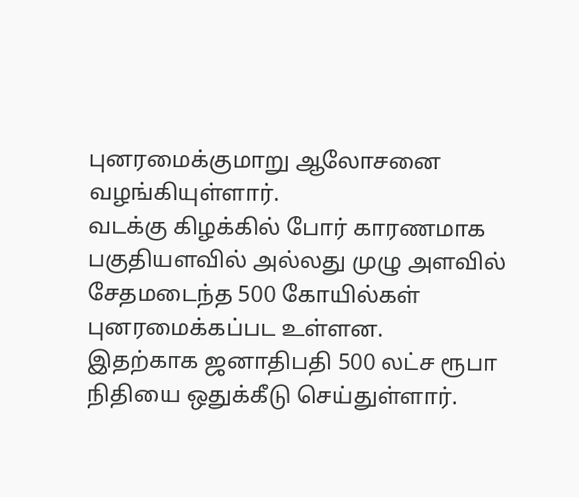புனரமைக்குமாறு ஆலோசனை வழங்கியுள்ளார்.
வடக்கு கிழக்கில் போர் காரணமாக பகுதியளவில் அல்லது முழு அளவில் சேதமடைந்த 500 கோயில்கள் புனரமைக்கப்பட உள்ளன.
இதற்காக ஜனாதிபதி 500 லட்ச ரூபா நிதியை ஒதுக்கீடு செய்துள்ளார்.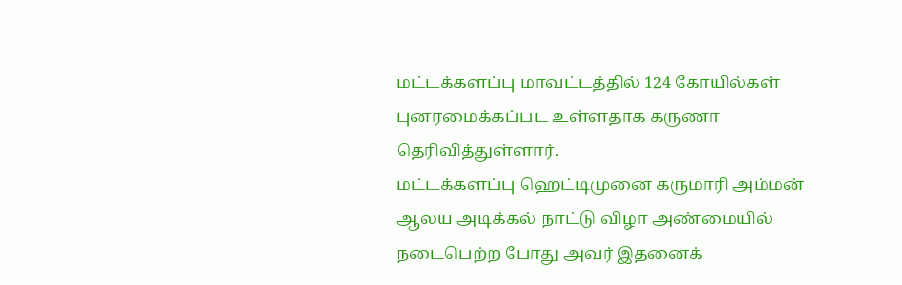மட்டக்களப்பு மாவட்டத்தில் 124 கோயில்கள் புனரமைக்கப்பட உள்ளதாக கருணா தெரிவித்துள்ளார்.
மட்டக்களப்பு ஹெட்டிமுனை கருமாரி அம்மன் ஆலய அடிக்கல் நாட்டு விழா அண்மையில் நடைபெற்ற போது அவர் இதனைக்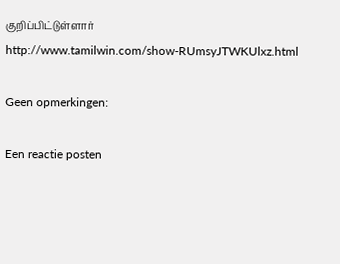குறிப்பிட்டுள்ளார்
http://www.tamilwin.com/show-RUmsyJTWKUlxz.html

Geen opmerkingen:

Een reactie posten